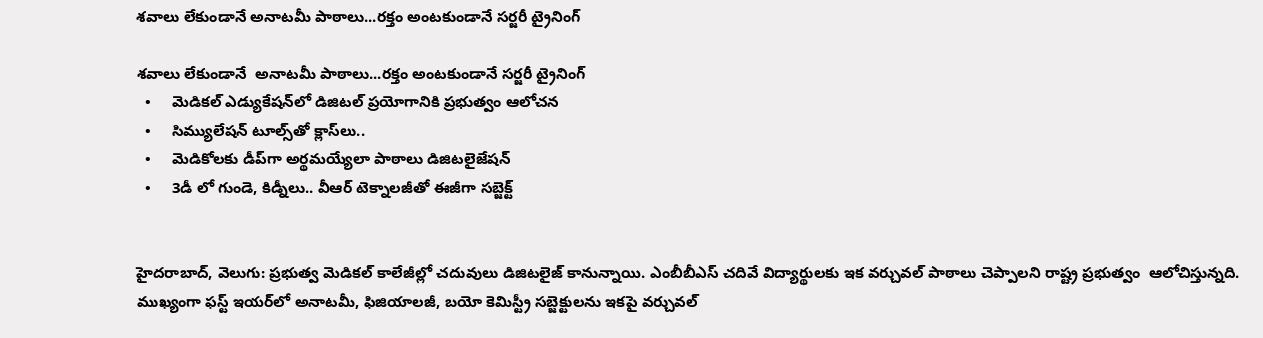శవాలు లేకుండానే అనాటమీ పాఠాలు...రక్తం అంటకుండానే సర్జరీ ట్రైనింగ్

శవాలు లేకుండానే  అనాటమీ పాఠాలు...రక్తం అంటకుండానే సర్జరీ ట్రైనింగ్
  •     మెడికల్ ఎడ్యుకేషన్‌‌లో డిజిటల్ ప్రయోగానికి ప్రభుత్వం ఆలోచన
  •     సిమ్యులేషన్ టూల్స్‌‌తో క్లాస్‌‌లు..
  •     మెడికోలకు డీప్‌‌గా అర్థమయ్యేలా పాఠాలు డిజిటలైజేషన్
  •     3డీ లో గుండె, కిడ్నీలు.. వీఆర్ టెక్నాలజీతో ఈజీగా సబ్జెక్ట్


హైదరాబాద్, వెలుగు: ప్రభుత్వ మెడికల్ కాలేజీల్లో చదువులు డిజిటలైజ్ కానున్నాయి. ఎంబీబీఎస్ చదివే విద్యార్థులకు ఇక వర్చువల్‌‌ పాఠాలు చెప్పాలని రాష్ట్ర ప్రభుత్వం  ఆలోచిస్తున్నది. ముఖ్యంగా ఫస్ట్ ఇయర్‌‌‌‌లో అనాటమీ, ఫిజియాలజీ, బయో కెమిస్ట్రీ సబ్జెక్టులను ఇకపై వర్చువల్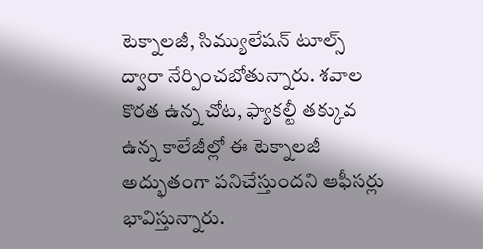టెక్నాలజీ, సిమ్యులేషన్ టూల్స్ ద్వారా నేర్పించబోతున్నారు. శవాల కొరత ఉన్న చోట, ఫ్యాకల్టీ తక్కువ ఉన్న కాలేజీల్లో ఈ టెక్నాలజీ అద్భుతంగా పనిచేస్తుందని ఆఫీసర్లు భావిస్తున్నారు.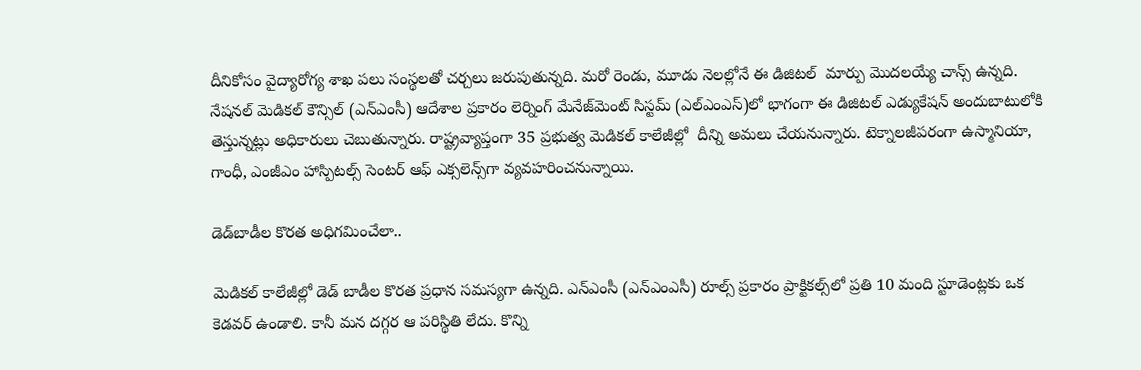దీనికోసం వైద్యారోగ్య శాఖ పలు సంస్థలతో చర్చలు జరుపుతున్నది. మరో రెండు, మూడు నెలల్లోనే ఈ డిజిటల్  మార్పు మొదలయ్యే చాన్స్‌‌ ఉన్నది. నేషనల్‌‌ మెడికల్ కౌన్సిల్‌‌ (ఎన్ఎంసీ) ఆదేశాల ప్రకారం లెర్నింగ్ మేనేజ్‌‌మెంట్ సిస్టమ్ (ఎల్ఎంఎస్)లో భాగంగా ఈ డిజిటల్ ఎడ్యుకేషన్ అందుబాటులోకి తెస్తున్నట్లు అధికారులు చెబుతున్నారు. రాష్ట్రవ్యాప్తంగా 35 ప్రభుత్వ మెడికల్ కాలేజీల్లో  దీన్ని అమలు చేయనున్నారు. టెక్నాలజీపరంగా ఉస్మానియా, గాంధీ, ఎంజీఎం హాస్పిటల్స్ సెంటర్ ఆఫ్ ఎక్సలెన్స్‌‌గా వ్యవహరించనున్నాయి.

డెడ్‌‌బాడీల కొరత అధిగమించేలా..

మెడికల్ కాలేజీల్లో డెడ్ బాడీల కొరత ప్రధాన సమస్యగా ఉన్నది. ఎన్ఎంసీ (ఎన్ఎంఎసీ) రూల్స్ ప్రకారం ప్రాక్టికల్స్‌‌లో ప్రతి 10 మంది స్టూడెంట్లకు ఒక కెడవర్ ఉండాలి. కానీ మన దగ్గర ఆ పరిస్థితి లేదు. కొన్ని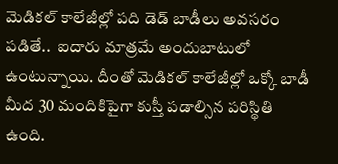మెడికల్ కాలేజీల్లో పది డెడ్ బాడీలు అవసరం పడితే..  ఐదారు మాత్రమే అందుబాటులో ఉంటున్నాయి. దీంతో మెడికల్ కాలేజీల్లో ఒక్కో బాడీ మీద 30 మందికిపైగా కుస్తీ పడాల్సిన పరిస్థితి ఉంది.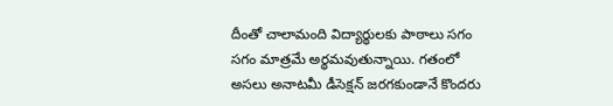దీంతో చాలామంది విద్యార్థులకు పాఠాలు సగం సగం మాత్రమే అర్థమవుతున్నాయి. గతంలో అసలు అనాటమీ డీసెక్షన్ జరగకుండానే కొందరు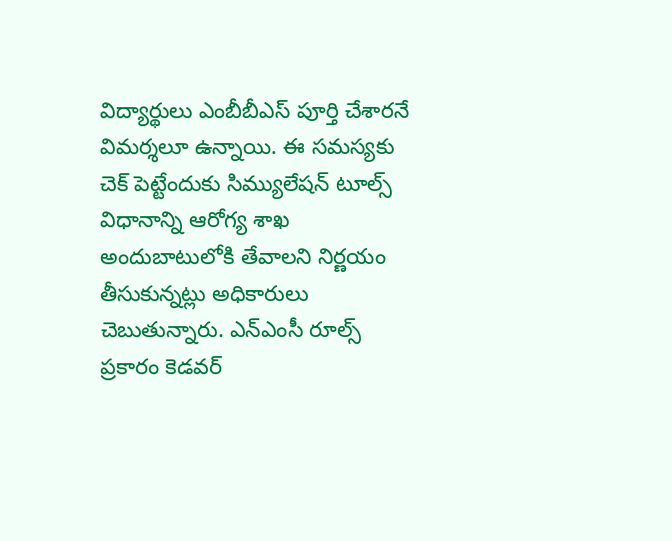విద్యార్థులు ఎంబీబీఎస్ పూర్తి చేశారనే విమర్శలూ ఉన్నాయి. ఈ సమస్యకు చెక్ పెట్టేందుకు సిమ్యులేషన్ టూల్స్ విధానాన్ని ఆరోగ్య శాఖ అందుబాటులోకి తేవాలని నిర్ణయం తీసుకున్నట్లు అధికారులు చెబుతున్నారు. ఎన్ఎంసీ రూల్స్ ప్రకారం కెడవర్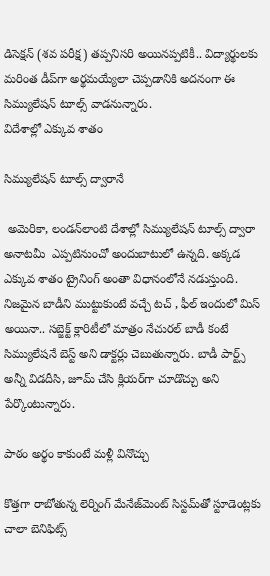డిసెక్షన్ (శవ పరీక్ష) తప్పనిసరి అయినప్పటికీ.. విద్యార్థులకు మరింత డీప్‌‌గా అర్థమయ్యేలా చెప్పడానికి అదనంగా ఈ సిమ్యులేషన్ టూల్స్ వాడనున్నారు.
విదేశాల్లో ఎక్కువ శాతం

సిమ్యులేషన్ టూల్స్ ద్వారానే

 అమెరికా, లండన్‌‌లాంటి దేశాల్లో సిమ్యులేషన్ టూల్స్ ద్వారా అనాటమీ  ఎప్పటినుంచో అందుబాటులో ఉన్నది. అక్కడ ఎక్కువ శాతం ట్రైనింగ్ అంతా విధానంలోనే నడుస్తుంది. నిజమైన బాడీని ముట్టుకుంటే వచ్చే టచ్ , ఫీల్ ఇందులో మిస్ అయినా.. సబ్జెక్ట్ క్లారిటీలో మాత్రం నేచురల్ బాడీ కంటే సిమ్యులేషనే బెస్ట్ అని డాక్టర్లు చెబుతున్నారు. బాడీ పార్ట్స్ అన్నీ విడదీసి, జూమ్ చేసి క్లియర్‌‌గా చూడొచ్చు అని పేర్కొంటున్నారు.

పాఠం అర్థం కాకుంటే మళ్లీ వినొచ్చు

కొత్తగా రాబోతున్న లెర్నింగ్ మేనేజ్‌‌మెంట్ సిస్టమ్‌‌తో స్టూడెంట్లకు చాలా బెనిఫిట్స్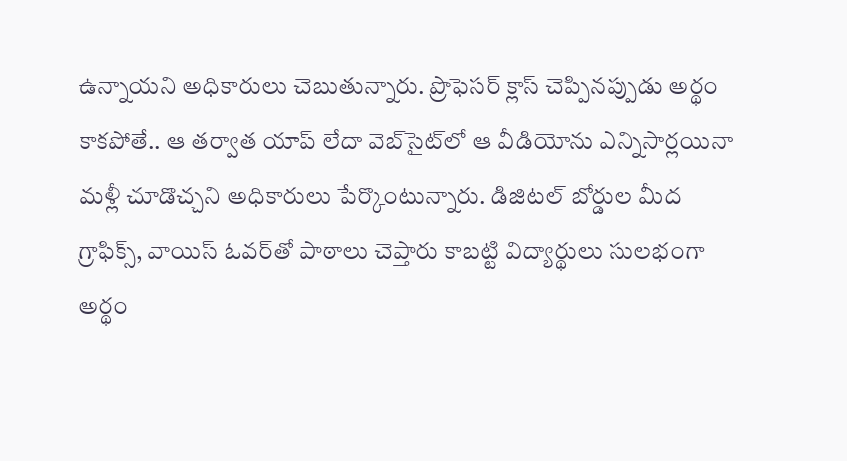ఉన్నాయని అధికారులు చెబుతున్నారు. ప్రొఫెసర్ క్లాస్ చెప్పినప్పుడు అర్థం కాకపోతే.. ఆ తర్వాత యాప్ లేదా వెబ్‌‌సైట్‌‌లో ఆ వీడియోను ఎన్నిసార్లయినా మళ్లీ చూడొచ్చని అధికారులు పేర్కొంటున్నారు. డిజిటల్ బోర్డుల మీద గ్రాఫిక్స్, వాయిస్ ఓవర్‌‌తో పాఠాలు చెప్తారు కాబట్టి విద్యార్థులు సులభంగా అర్థం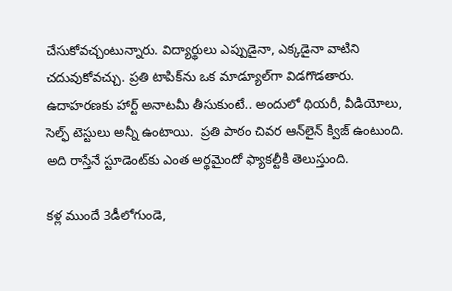చేసుకోవచ్చంటున్నారు. విద్యార్థులు ఎప్పుడైనా, ఎక్కడైనా వాటిని చదువుకోవచ్చు. ప్రతి టాపిక్‌‌ను ఒక మాడ్యూల్‌‌గా విడగొడతారు. ఉదాహరణకు హార్ట్ అనాటమీ తీసుకుంటే.. అందులో థియరీ, వీడియోలు, సెల్ఫ్ టెస్టులు అన్నీ ఉంటాయి.  ప్రతి పాఠం చివర ఆన్‌‌లైన్ క్విజ్ ఉంటుంది. అది రాస్తేనే స్టూడెంట్‌‌కు ఎంత అర్థమైందో ఫ్యాకల్టీకి తెలుస్తుంది.

కళ్ల ముందే 3డీలోగుండె,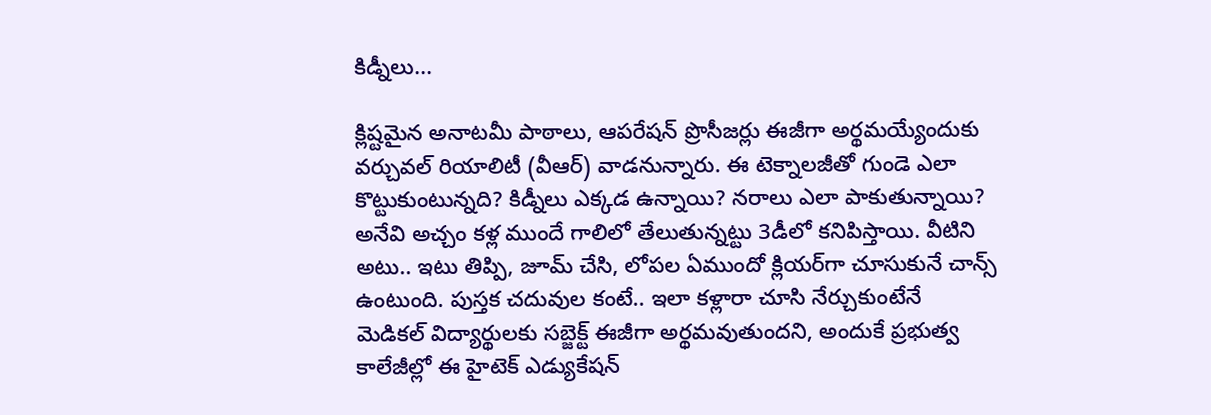కిడ్నీలు...

క్లిష్టమైన అనాటమీ పాఠాలు, ఆపరేషన్ ప్రొసీజర్లు ఈజీగా అర్థమయ్యేందుకు వర్చువల్ రియాలిటీ (వీఆర్) వాడనున్నారు. ఈ టెక్నాలజీతో గుండె ఎలా కొట్టుకుంటున్నది? కిడ్నీలు ఎక్కడ ఉన్నాయి? నరాలు ఎలా పాకుతున్నాయి? అనేవి అచ్చం కళ్ల ముందే గాలిలో తేలుతున్నట్టు 3డీలో కనిపిస్తాయి. వీటిని అటు.. ఇటు తిప్పి, జూమ్ చేసి, లోపల ఏముందో క్లియర్‌‌గా చూసుకునే చాన్స్ ఉంటుంది. పుస్తక చదువుల కంటే.. ఇలా కళ్లారా చూసి నేర్చుకుంటేనే  మెడికల్ విద్యార్థులకు సబ్జెక్ట్‌‌ ఈజీగా అర్థమవుతుందని, అందుకే ప్రభుత్వ కాలేజీల్లో ఈ హైటెక్ ఎడ్యుకేషన్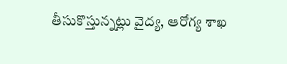తీసుకొస్తున్నట్లు వైద్య, ఆరోగ్య శాఖ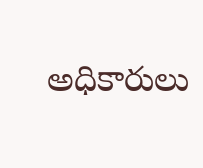అధికారులు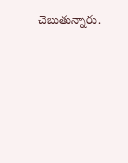చెబుతున్నారు.